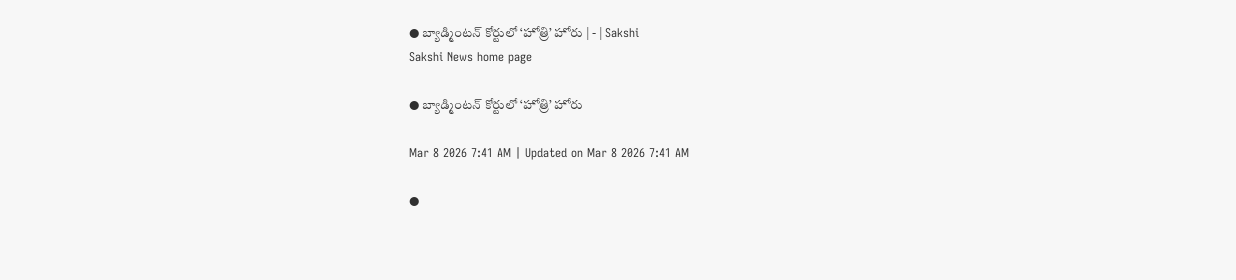● బ్యాడ్మింటన్‌ కోర్టులో ‘హోత్రి’ హోరు | - | Sakshi
Sakshi News home page

● బ్యాడ్మింటన్‌ కోర్టులో ‘హోత్రి’ హోరు

Mar 8 2026 7:41 AM | Updated on Mar 8 2026 7:41 AM

●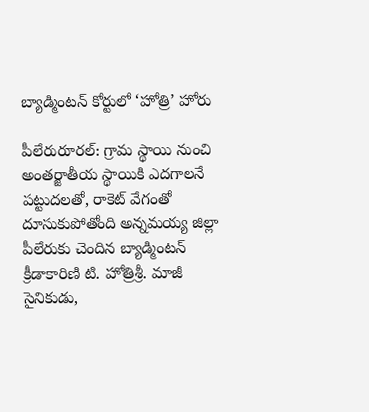బ్యాడ్మింటన్‌ కోర్టులో ‘హోత్రి’ హోరు

పీలేరురూరల్‌: గ్రామ స్థాయి నుంచి అంతర్జాతీయ స్థాయికి ఎదగాలనే పట్టుదలతో, రాకెట్‌ వేగంతో దూసుకుపోతోంది అన్నమయ్య జిల్లా పీలేరుకు చెందిన బ్యాడ్మింటన్‌ క్రీడాకారిణి టి. హోత్రిశ్రీ. మాజీ సైనికుడు,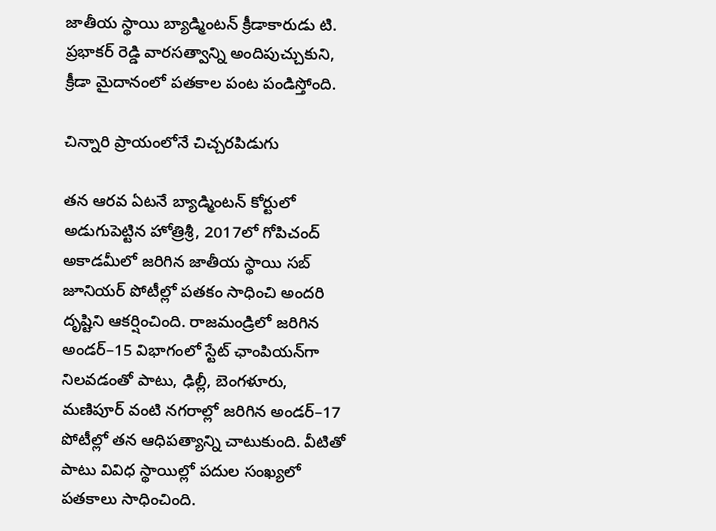జాతీయ స్థాయి బ్యాడ్మింటన్‌ క్రీడాకారుడు టి. ప్రభాకర్‌ రెడ్డి వారసత్వాన్ని అందిపుచ్చుకుని, క్రీడా మైదానంలో పతకాల పంట పండిస్తోంది.

చిన్నారి ప్రాయంలోనే చిచ్చరపిడుగు

తన ఆరవ ఏటనే బ్యాడ్మింటన్‌ కోర్టులో అడుగుపెట్టిన హోత్రిశ్రీ, 2017లో గోపిచంద్‌ అకాడమీలో జరిగిన జాతీయ స్థాయి సబ్‌ జూనియర్‌ పోటీల్లో పతకం సాధించి అందరి దృష్టిని ఆకర్షించింది. రాజమండ్రిలో జరిగిన అండర్‌–15 విభాగంలో స్టేట్‌ ఛాంపియన్‌గా నిలవడంతో పాటు, ఢిల్లీ, బెంగళూరు, మణిపూర్‌ వంటి నగరాల్లో జరిగిన అండర్‌–17 పోటీల్లో తన ఆధిపత్యాన్ని చాటుకుంది. వీటితో పాటు వివిధ స్థాయిల్లో పదుల సంఖ్యలో పతకాలు సాధించింది.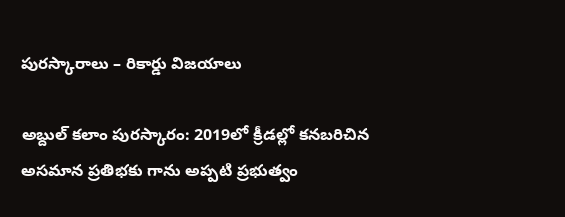పురస్కారాలు – రికార్డు విజయాలు

అబ్దుల్‌ కలాం పురస్కారం: 2019లో క్రీడల్లో కనబరిచిన అసమాన ప్రతిభకు గాను అప్పటి ప్రభుత్వం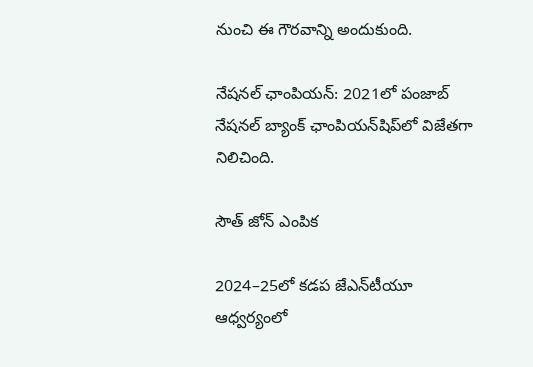నుంచి ఈ గౌరవాన్ని అందుకుంది.

నేషనల్‌ ఛాంపియన్‌: 2021లో పంజాబ్‌ నేషనల్‌ బ్యాంక్‌ ఛాంపియన్‌షిప్‌లో విజేతగా నిలిచింది.

సౌత్‌ జోన్‌ ఎంపిక

2024–25లో కడప జేఎన్‌టీయూ ఆధ్వర్యంలో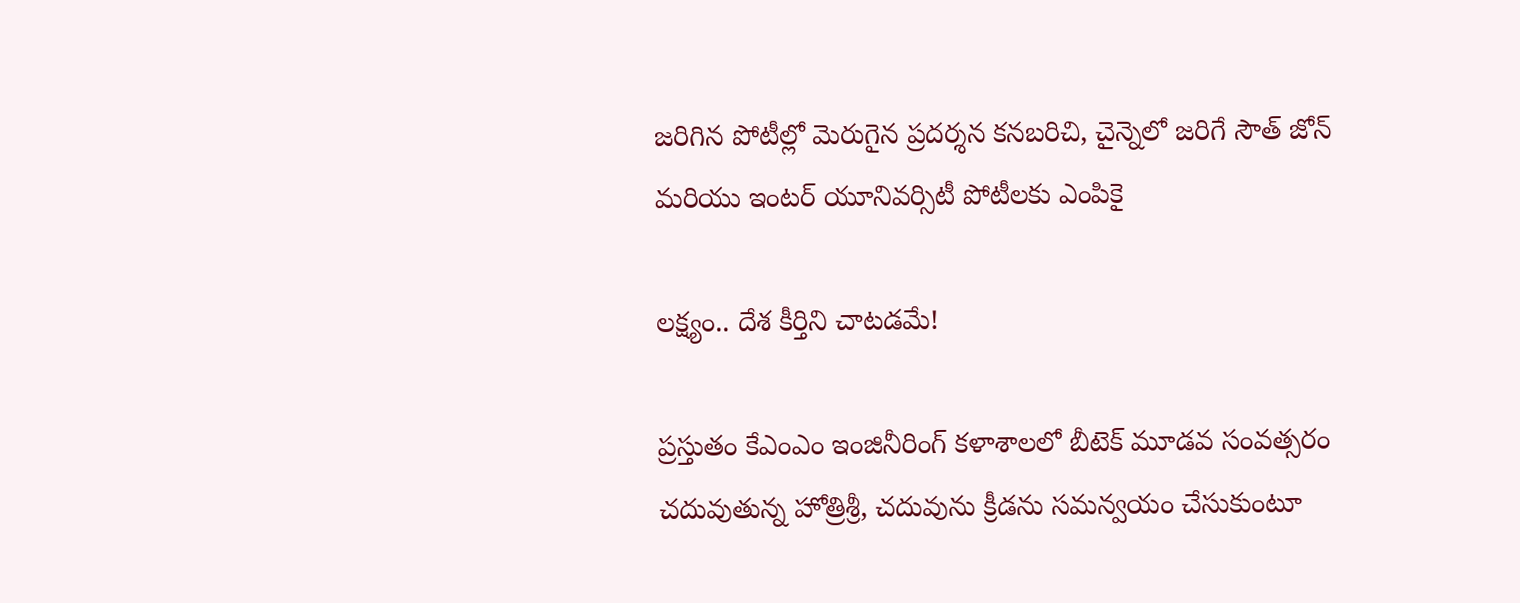జరిగిన పోటీల్లో మెరుగైన ప్రదర్శన కనబరిచి, చైన్నెలో జరిగే సౌత్‌ జోన్‌ మరియు ఇంటర్‌ యూనివర్సిటీ పోటీలకు ఎంపికై

లక్ష్యం.. దేశ కీర్తిని చాటడమే!

ప్రస్తుతం కేఎంఎం ఇంజినీరింగ్‌ కళాశాలలో బీటెక్‌ మూడవ సంవత్సరం చదువుతున్న హోత్రిశ్రీ, చదువును క్రీడను సమన్వయం చేసుకుంటూ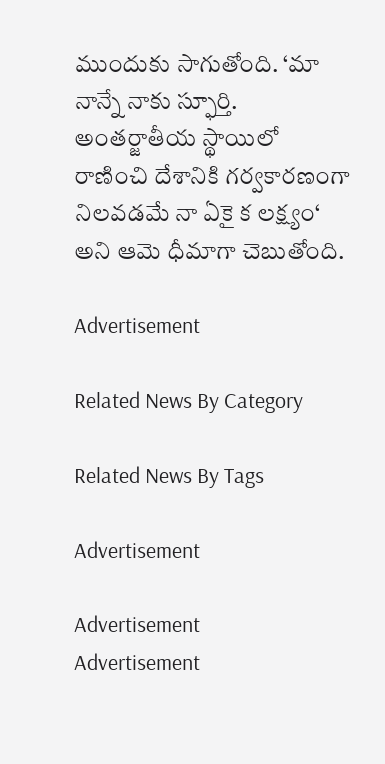ముందుకు సాగుతోంది. ‘మా నాన్నే నాకు స్ఫూర్తి. అంతర్జాతీయ స్థాయిలో రాణించి దేశానికి గర్వకారణంగా నిలవడమే నా ఏకై క లక్ష్యం‘ అని ఆమె ధీమాగా చెబుతోంది.

Advertisement

Related News By Category

Related News By Tags

Advertisement

Advertisement
Advertisement